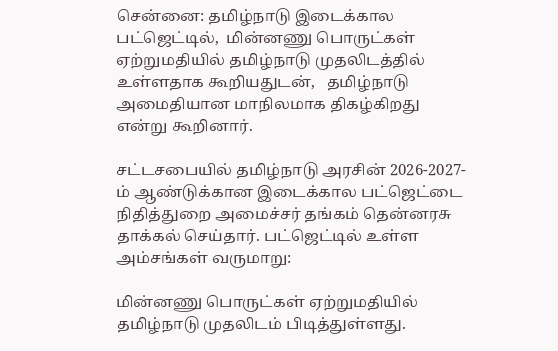சென்னை: தமிழ்நாடு இடைக்கால பட்ஜெட்டில்,  மின்னணு பொருட்கள் ஏற்றுமதியில் தமிழ்நாடு முதலிடத்தில் உள்ளதாக கூறியதுடன்,   தமிழ்நாடு அமைதியான மாநிலமாக திகழ்கிறது என்று கூறினார்.

சட்டசபையில் தமிழ்நாடு அரசின் 2026-2027-ம் ஆண்டுக்கான இடைக்கால பட்ஜெட்டை நிதித்துறை அமைச்சர் தங்கம் தென்னரசு தாக்கல் செய்தார். பட்ஜெட்டில் உள்ள அம்சங்கள் வருமாறு:

மின்னணு பொருட்கள் ஏற்றுமதியில் தமிழ்நாடு முதலிடம் பிடித்துள்ளது.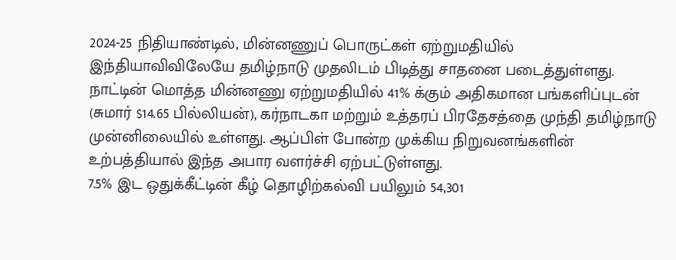2024-25 நிதியாண்டில், மின்னணுப் பொருட்கள் ஏற்றுமதியில் இந்தியாவிவிலேயே தமிழ்நாடு முதலிடம் பிடித்து சாதனை படைத்துள்ளது.
நாட்டின் மொத்த மின்னணு ஏற்றுமதியில் 41% க்கும் அதிகமான பங்களிப்புடன் (சுமார் $14.65 பில்லியன்), கர்நாடகா மற்றும் உத்தரப் பிரதேசத்தை முந்தி தமிழ்நாடு முன்னிலையில் உள்ளது. ஆப்பிள் போன்ற முக்கிய நிறுவனங்களின் உற்பத்தியால் இந்த அபார வளர்ச்சி ஏற்பட்டுள்ளது.
7.5% இட ஒதுக்கீட்டின் கீழ் தொழிற்கல்வி பயிலும் 54,301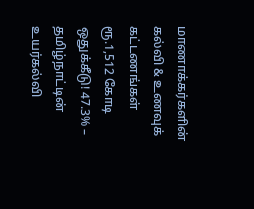மாணாக்கர்களின் கல்வி & உணவுக் கட்டணங்கள் ரூ.1,512 கோடி ஒதுக்கீடு! 47.3% – தமிழ்நாட்டின் உயர்கல்வி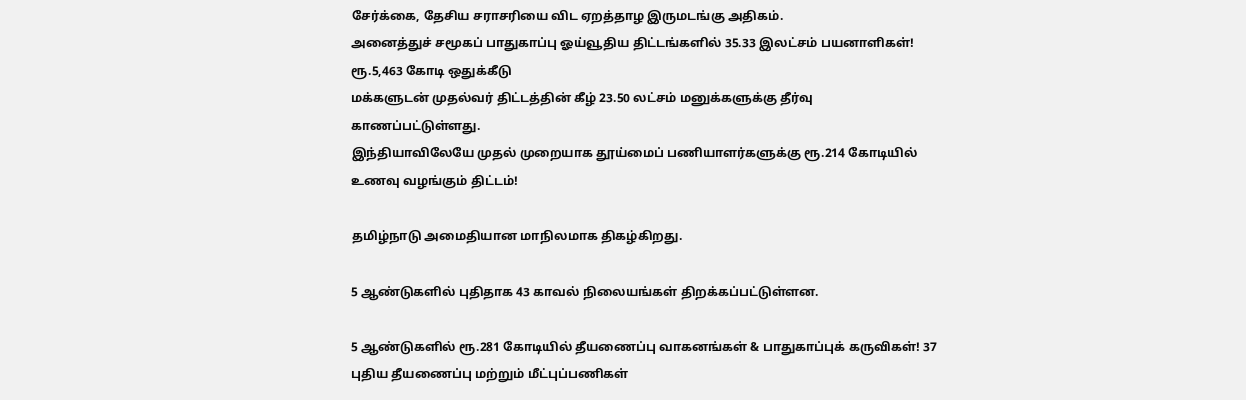சேர்க்கை, தேசிய சராசரியை விட ஏறத்தாழ இருமடங்கு அதிகம்.
அனைத்துச் சமூகப் பாதுகாப்பு ஓய்வூதிய திட்டங்களில் 35.33 இலட்சம் பயனாளிகள்! ரூ.5,463 கோடி ஒதுக்கீடு
மக்களுடன் முதல்வர் திட்டத்தின் கீழ் 23.50 லட்சம் மனுக்களுக்கு தீர்வு காணப்பட்டுள்ளது.
இந்தியாவிலேயே முதல் முறையாக தூய்மைப் பணியாளர்களுக்கு ரூ.214 கோடியில் உணவு வழங்கும் திட்டம்!

தமிழ்நாடு அமைதியான மாநிலமாக திகழ்கிறது.

5 ஆண்டுகளில் புதிதாக 43 காவல் நிலையங்கள் திறக்கப்பட்டுள்ளன.

5 ஆண்டுகளில் ரூ.281 கோடியில் தீயணைப்பு வாகனங்கள் & பாதுகாப்புக் கருவிகள்! 37 புதிய தீயணைப்பு மற்றும் மீட்புப்பணிகள்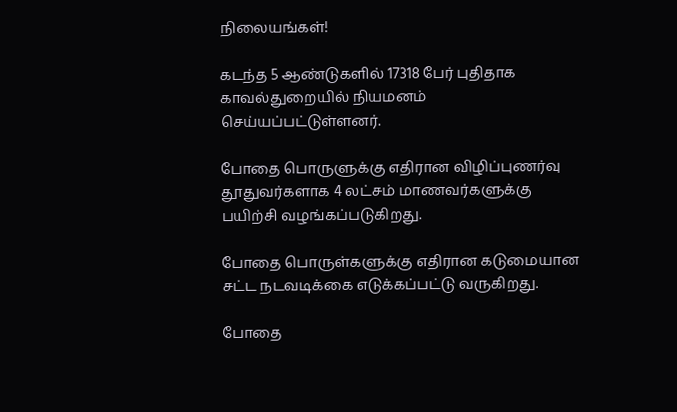நிலையங்கள்!

கடந்த 5 ஆண்டுகளில் 17318 பேர் புதிதாக காவல்துறையில் நியமனம் செய்யப்பட்டுள்ளனர்.

போதை பொருளுக்கு எதிரான விழிப்புணர்வு தூதுவர்களாக 4 லட்சம் மாணவர்களுக்கு பயிற்சி வழங்கப்படுகிறது.

போதை பொருள்களுக்கு எதிரான கடுமையான சட்ட நடவடிக்கை எடுக்கப்பட்டு வருகிறது.

போதை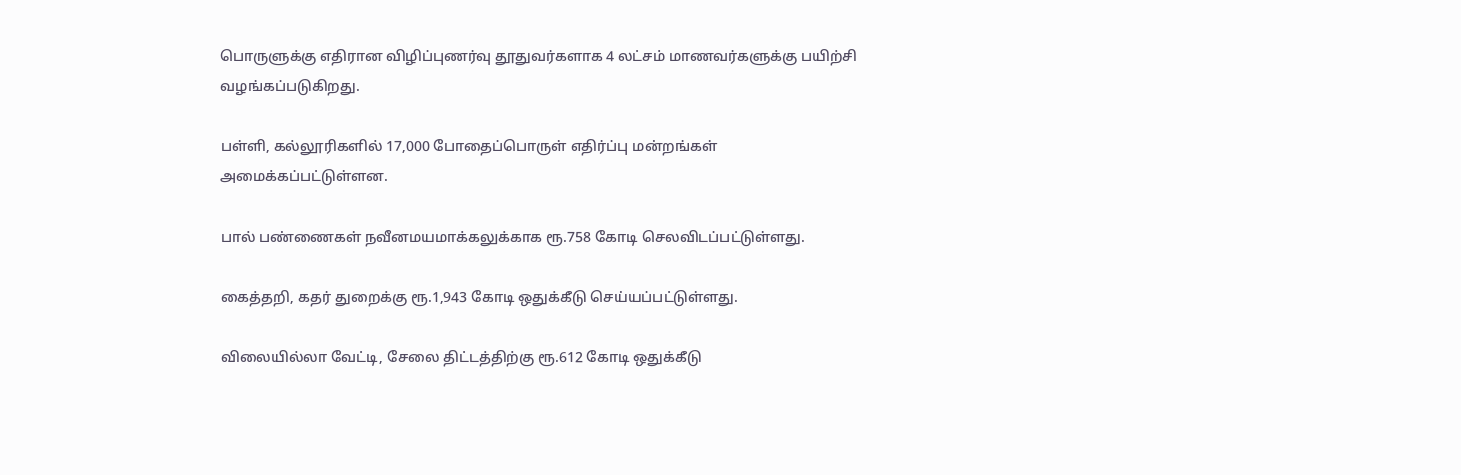பொருளுக்கு எதிரான விழிப்புணர்வு தூதுவர்களாக 4 லட்சம் மாணவர்களுக்கு பயிற்சி வழங்கப்படுகிறது.

பள்ளி, கல்லூரிகளில் 17,000 போதைப்பொருள் எதிர்ப்பு மன்றங்கள் அமைக்கப்பட்டுள்ளன.

பால் பண்ணைகள் நவீனமயமாக்கலுக்காக ரூ.758 கோடி செலவிடப்பட்டுள்ளது.

கைத்தறி, கதர் துறைக்கு ரூ.1,943 கோடி ஒதுக்கீடு செய்யப்பட்டுள்ளது.

விலையில்லா வேட்டி, சேலை திட்டத்திற்கு ரூ.612 கோடி ஒதுக்கீடு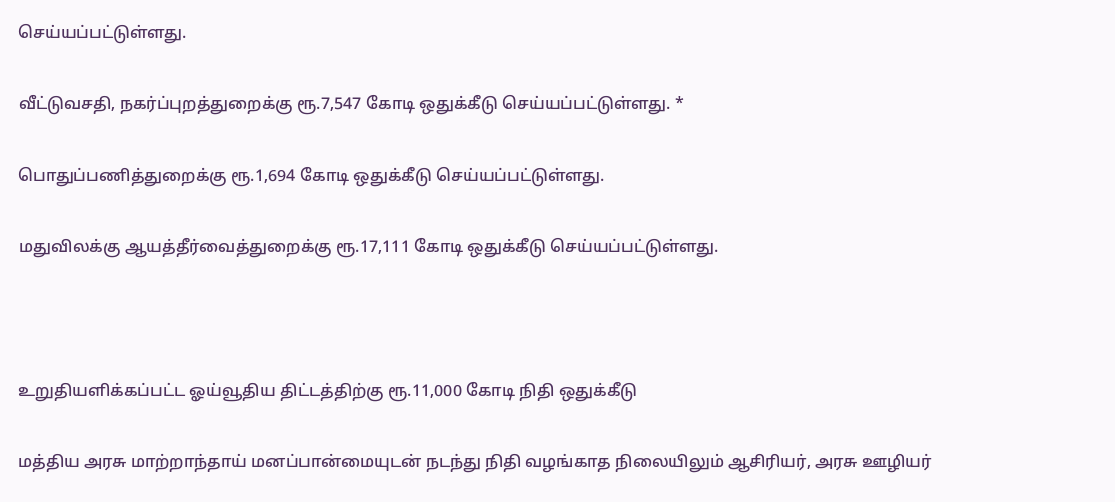செய்யப்பட்டுள்ளது.

வீட்டுவசதி, நகர்ப்புறத்துறைக்கு ரூ.7,547 கோடி ஒதுக்கீடு செய்யப்பட்டுள்ளது. *

பொதுப்பணித்துறைக்கு ரூ.1,694 கோடி ஒதுக்கீடு செய்யப்பட்டுள்ளது.

மதுவிலக்கு ஆயத்தீர்வைத்துறைக்கு ரூ.17,111 கோடி ஒதுக்கீடு செய்யப்பட்டுள்ளது.



உறுதியளிக்கப்பட்ட ஓய்வூதிய திட்டத்திற்கு ரூ.11,000 கோடி நிதி ஒதுக்கீடு

மத்திய அரசு மாற்றாந்தாய் மனப்பான்மையுடன் நடந்து நிதி வழங்காத நிலையிலும் ஆசிரியர், அரசு ஊழியர்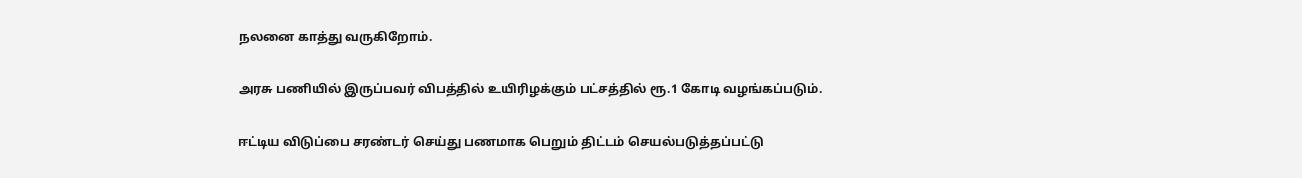நலனை காத்து வருகிறோம்.

அரசு பணியில் இருப்பவர் விபத்தில் உயிரிழக்கும் பட்சத்தில் ரூ.1 கோடி வழங்கப்படும்.

ஈட்டிய விடுப்பை சரண்டர் செய்து பணமாக பெறும் திட்டம் செயல்படுத்தப்பட்டு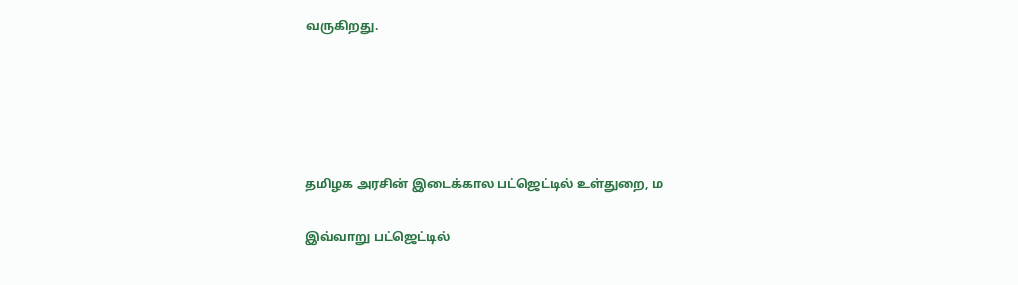வருகிறது.





தமிழக அரசின் இடைக்கால பட்ஜெட்டில் உள்துறை, ம

இவ்வாறு பட்ஜெட்டில்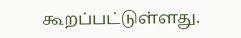கூறப்பட்டுள்ளது.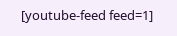[youtube-feed feed=1]